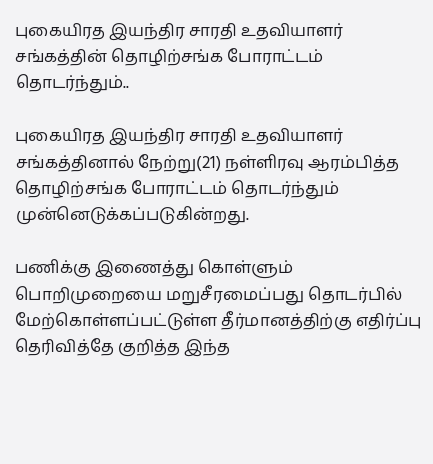புகையிரத இயந்திர சாரதி உதவியாளர் சங்கத்தின் தொழிற்சங்க போராட்டம் தொடர்ந்தும்..

புகையிரத இயந்திர சாரதி உதவியாளர் சங்கத்தினால் நேற்று(21) நள்ளிரவு ஆரம்பித்த தொழிற்சங்க போராட்டம் தொடர்ந்தும் முன்னெடுக்கப்படுகின்றது.

பணிக்கு இணைத்து கொள்ளும் பொறிமுறையை மறுசீரமைப்பது தொடர்பில் மேற்கொள்ளப்பட்டுள்ள தீர்மானத்திற்கு எதிர்ப்பு தெரிவித்தே குறித்த இந்த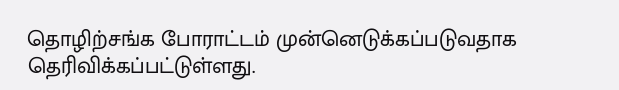தொழிற்சங்க போராட்டம் முன்னெடுக்கப்படுவதாக தெரிவிக்கப்பட்டுள்ளது.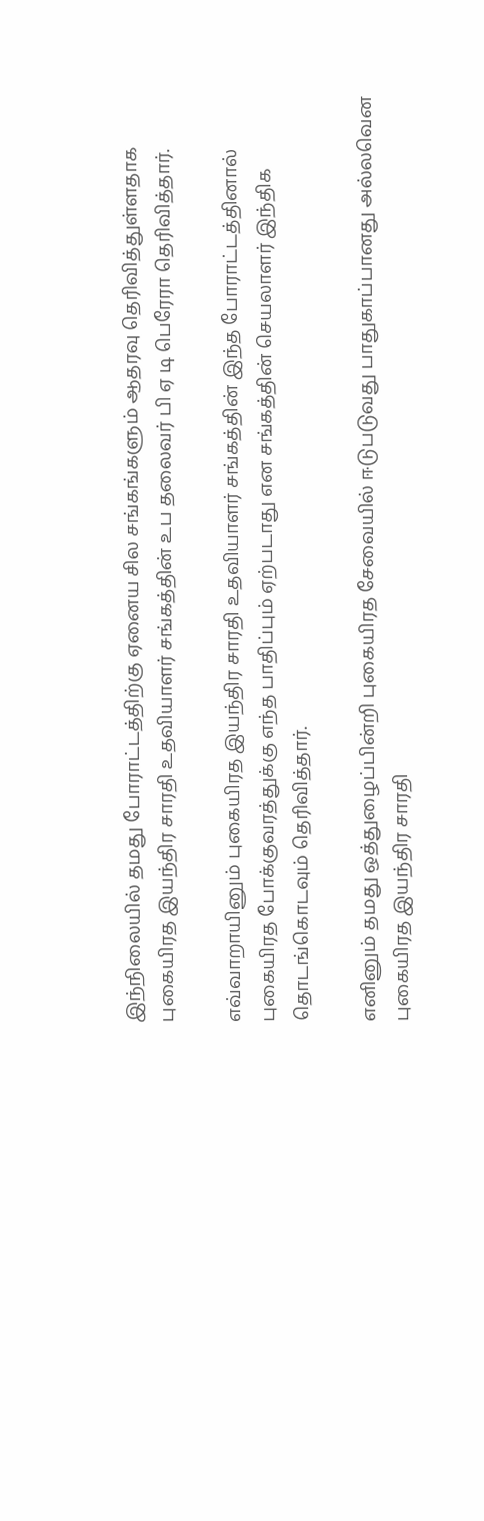இந்நிலையில் தமது போராட்டத்திற்கு ஏனைய சில சங்கங்களும் ஆதரவு தெரிவித்துள்ளதாக புகையிரத இயந்திர சாரதி உதவியாளர் சங்கத்தின் உப தலைவர் பி ஏ டி பெரேரா தெரிவித்தார்.

எவ்வாறாயினும் புகையிரத இயந்திர சாரதி உதவியாளர் சங்கத்தின் இந்த போராட்டத்தினால் புகையிரத போக்குவரத்துக்கு எந்த பாதிப்பும் ஏற்படாது என சங்கத்தின் செயலாளர் இந்திக தொடங்கொடவும் தெரிவித்தார்.

எனினும் தமது ஒத்துழைப்பின்றி புகையிரத சேவையில் ஈடுபடுவது பாதுகாப்பானது அல்லவென புகையிரத இயந்திர சாரதி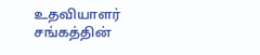உதவியாளர் சங்கத்தின்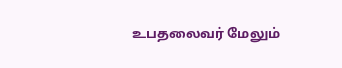உபதலைவர் மேலும்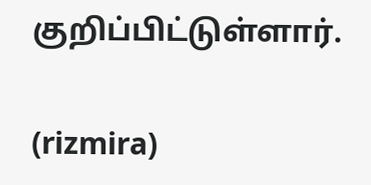குறிப்பிட்டுள்ளார்.

(rizmira)